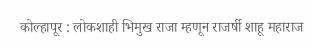कोल्हापूर : लोकशाही भिमुख राजा म्हणून राजर्षी शाहू महाराज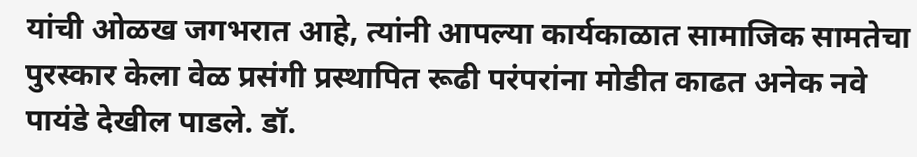यांची ओळख जगभरात आहे, त्यांनी आपल्या कार्यकाळात सामाजिक सामतेचा पुरस्कार केला वेळ प्रसंगी प्रस्थापित रूढी परंपरांना मोडीत काढत अनेक नवे पायंडे देखील पाडले. डॉ.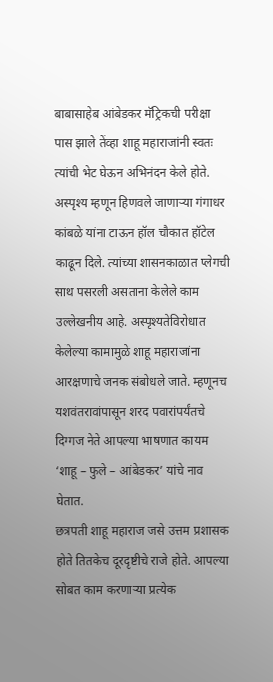बाबासाहेब आंबेडकर मॅट्रिकची परीक्षा पास झाले तेंव्हा शाहू महाराजांनी स्वतः त्यांची भेट घेऊन अभिनंदन केले होते. अस्पृश्य म्हणून हिणवले जाणाऱ्या गंगाधर कांबळे यांना टाऊन हॉल चौकात हॉटेल काढून दिले. त्यांच्या शासनकाळात प्लेगची साथ पसरली असताना केलेले काम उल्लेखनीय आहे. अस्पृश्यतेविरोधात केलेल्या कामामुळे शाहू महाराजांना आरक्षणाचे जनक संबोधले जाते. म्हणूनच यशवंतरावांपासून शरद पवारांपर्यंतचे दिग्गज नेते आपल्या भाषणात कायम ‘शाहू – फुले – आंबेडकर’ यांचे नाव घेतात.
छत्रपती शाहू महाराज जसे उत्तम प्रशासक होते तितकेच दूरदृष्टीचे राजे होते. आपल्या सोबत काम करणाऱ्या प्रत्येक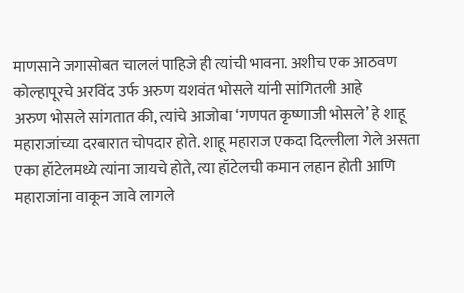माणसाने जगासोबत चाललं पाहिजे ही त्यांची भावना. अशीच एक आठवण कोल्हापूरचे अरविंद उर्फ अरुण यशवंत भोसले यांनी सांगितली आहे
अरुण भोसले सांगतात की, त्यांचे आजोबा ‘गणपत कृष्णाजी भोसले’ हे शाहू महाराजांच्या दरबारात चोपदार होते. शाहू महाराज एकदा दिल्लीला गेले असता एका हॉटेलमध्ये त्यांना जायचे होते, त्या हॉटेलची कमान लहान होती आणि महाराजांना वाकून जावे लागले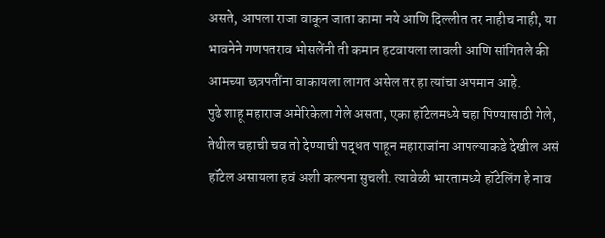असते, आपला राजा वाकून जाता कामा नये आणि दिल्लीत तर नाहीच नाही, या भावनेने गणपतराव भोसलेंनी ती कमान हटवायला लावली आणि सांगितले की आमच्या छत्रपतींना वाकायला लागत असेल तर हा त्यांचा अपमान आहे.
पुढे शाहू महाराज अमेरिकेला गेले असता, एका हॉटेलमध्ये चहा पिण्यासाठी गेले, तेथील चहाची चव तो देण्याची पद्धत पाहून महाराजांना आपल्याकडे देखील असं हॉटेल असायला हवं अशी कल्पना सुचली. त्यावेळी भारतामध्ये हॉटेलिंग हे नाव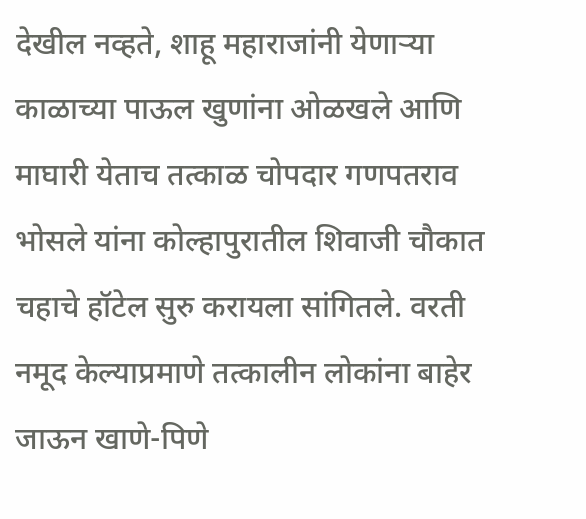देखील नव्हते, शाहू महाराजांनी येणाऱ्या काळाच्या पाऊल खुणांना ओळखले आणि माघारी येताच तत्काळ चोपदार गणपतराव भोसले यांना कोल्हापुरातील शिवाजी चौकात चहाचे हॉटेल सुरु करायला सांगितले. वरती नमूद केल्याप्रमाणे तत्कालीन लोकांना बाहेर जाऊन खाणे-पिणे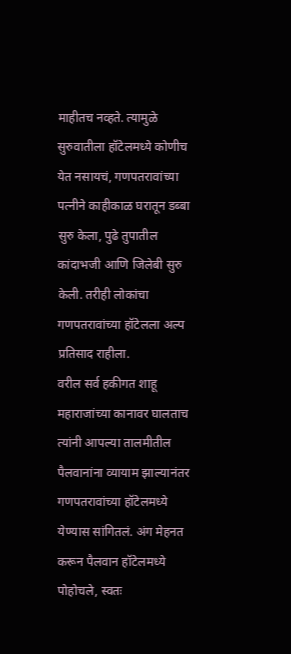माहीतच नव्हते. त्यामुळे सुरुवातीला हॉटेलमध्ये कोणीच येत नसायचं, गणपतरावांच्या पत्नीने काहीकाळ घरातून डब्बा सुरु केला, पुढे तुपातील कांदाभजी आणि जिलेबी सुरु केली. तरीही लोकांचा गणपतरावांच्या हॉटेलला अल्प प्रतिसाद राहीला.
वरील सर्व हकीगत शाहू महाराजांच्या कानावर घालताच त्यांनी आपल्या तालमीतील पैलवानांना व्यायाम झाल्यानंतर गणपतरावांच्या हॉटेलमध्ये येण्यास सांगितलं. अंग मेहनत करून पैलवान हॉटेलमध्ये पोहोचले, स्वतः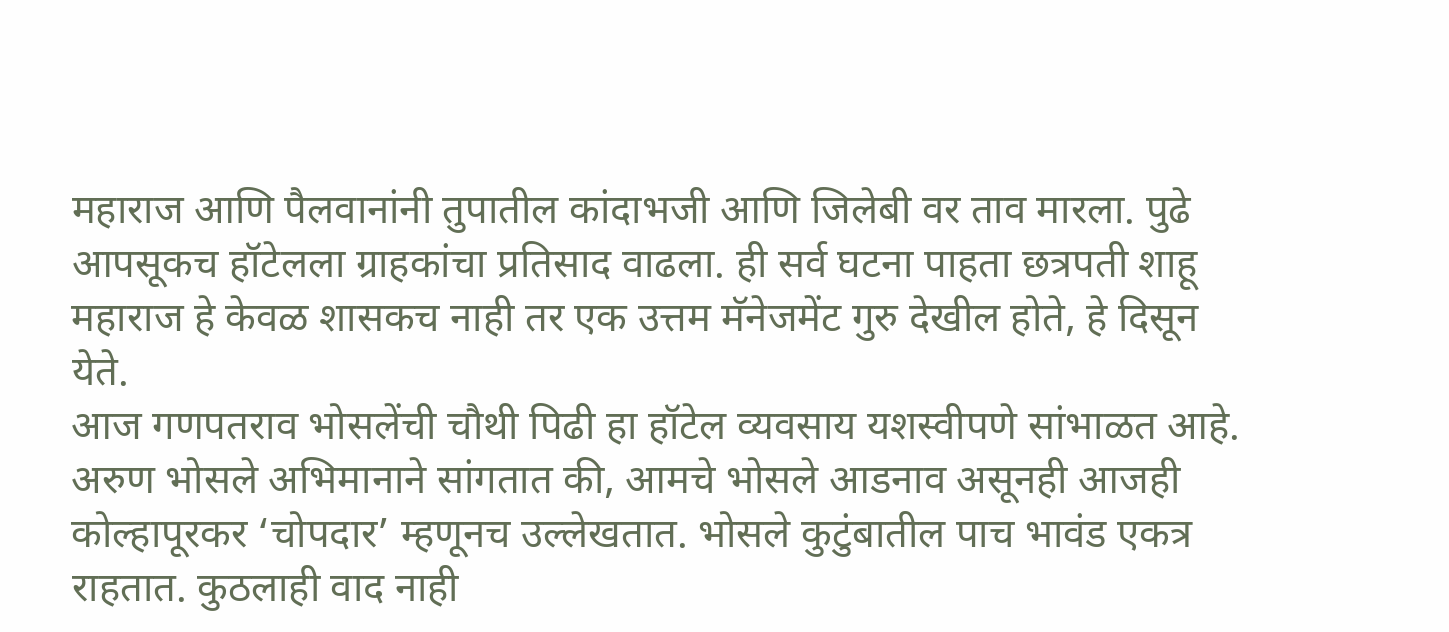महाराज आणि पैलवानांनी तुपातील कांदाभजी आणि जिलेबी वर ताव मारला. पुढे आपसूकच हॉटेलला ग्राहकांचा प्रतिसाद वाढला. ही सर्व घटना पाहता छत्रपती शाहू महाराज हे केवळ शासकच नाही तर एक उत्तम मॅनेजमेंट गुरु देखील होते, हे दिसून येते.
आज गणपतराव भोसलेंची चौथी पिढी हा हॉटेल व्यवसाय यशस्वीपणे सांभाळत आहे. अरुण भोसले अभिमानाने सांगतात की, आमचे भोसले आडनाव असूनही आजही कोल्हापूरकर ‘चोपदार’ म्हणूनच उल्लेखतात. भोसले कुटुंबातील पाच भावंड एकत्र राहतात. कुठलाही वाद नाही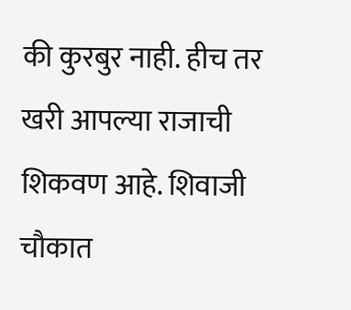की कुरबुर नाही. हीच तर खरी आपल्या राजाची शिकवण आहे. शिवाजी चौकात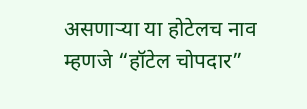असणाऱ्या या होटेलच नाव म्हणजे “हॉटेल चोपदार”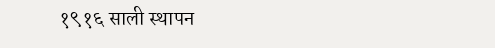१९१६ साली स्थापन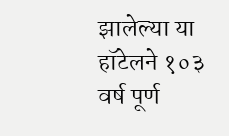झालेल्या या हॉटेलने १०३ वर्ष पूर्ण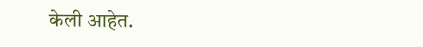केली आहेत.